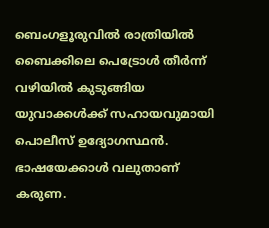ബെംഗളൂരുവിൽ രാത്രിയിൽ ബൈക്കിലെ പെട്രോൾ തീർന്ന് വഴിയിൽ കുടുങ്ങിയ യുവാക്കൾക്ക് സഹായവുമായി പൊലീസ് ഉദ്യോഗസ്ഥൻ. ഭാഷയേക്കാള്‍ വലുതാണ് കരുണ.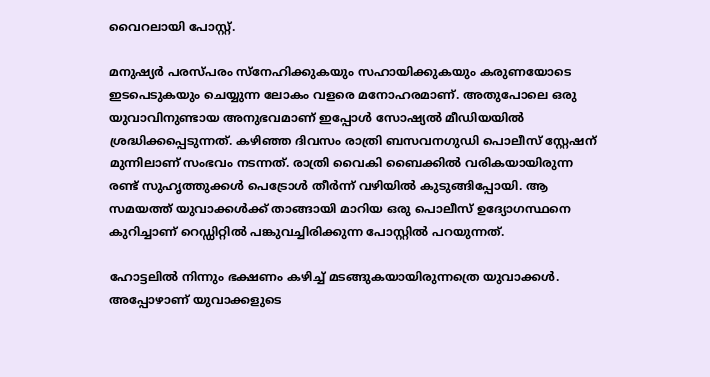വൈറലായി പോസ്റ്റ്.

മനുഷ്യർ പരസ്പരം സ്നേഹിക്കുകയും സഹായിക്കുകയും കരുണയോടെ ഇടപെടുകയും ചെയ്യുന്ന ലോകം വളരെ മനോഹരമാണ്. അതുപോലെ ഒരു യുവാവിനുണ്ടായ അനുഭവമാണ് ഇപ്പോൾ സോഷ്യൽ മീഡിയയിൽ ശ്രദ്ധിക്കപ്പെടുന്നത്. കഴിഞ്ഞ ദിവസം രാത്രി ബസവനഗുഡി പൊലീസ് സ്റ്റേഷന് മുന്നിലാണ് സംഭവം നടന്നത്. രാത്രി വൈകി ബൈക്കിൽ വരികയായിരുന്ന രണ്ട് സുഹൃത്തുക്കൾ പെട്രോൾ തീർന്ന് വഴിയിൽ കുടുങ്ങിപ്പോയി. ആ സമയത്ത് യുവാക്കൾക്ക് താങ്ങായി മാറിയ ഒരു പൊലീസ് ഉദ്യോഗസ്ഥനെ കുറിച്ചാണ് റെഡ്ഡിറ്റിൽ പങ്കുവച്ചിരിക്കുന്ന പോസ്റ്റിൽ പറയുന്നത്.

ഹോട്ടലിൽ നിന്നും ഭക്ഷണം കഴിച്ച് മടങ്ങുകയായിരുന്നത്രെ യുവാക്കൾ. അപ്പോഴാണ് യുവാക്കളുടെ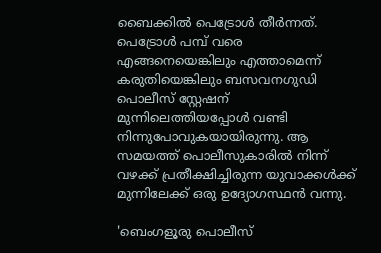ബൈക്കിൽ പെട്രോൾ തീർന്നത്. പെട്രോൾ പമ്പ് വരെ എങ്ങനെയെങ്കിലും എത്താമെന്ന് കരുതിയെങ്കിലും ബസവനഗുഡി പൊലീസ് സ്റ്റേഷന് മുന്നിലെത്തിയപ്പോൾ വണ്ടി നിന്നുപോവുകയായിരുന്നു. ആ സമയത്ത് പൊലീസുകാരിൽ നിന്ന് വഴക്ക് പ്രതീക്ഷിച്ചിരുന്ന യുവാക്കൾക്ക് മുന്നിലേക്ക് ഒരു ഉദ്യോഗസ്ഥൻ വന്നു.

'ബെംഗളൂരു പൊലീസ്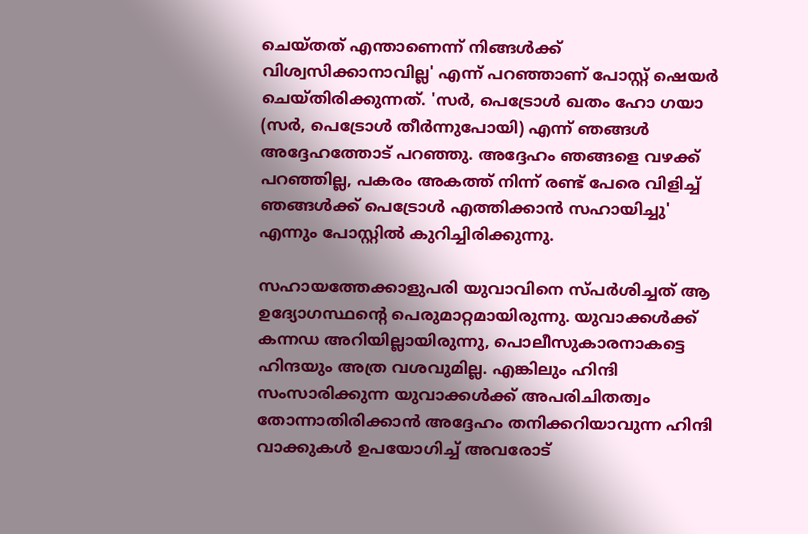ചെയ്തത് എന്താണെന്ന് നിങ്ങൾക്ക് വിശ്വസിക്കാനാവില്ല' എന്ന് പറഞ്ഞാണ് പോസ്റ്റ് ഷെയർ ചെയ്തിരിക്കുന്നത്. 'സർ, പെട്രോൾ ഖതം ഹോ ഗയാ (സർ, പെട്രോൾ തീർന്നുപോയി) എന്ന് ഞങ്ങൾ അദ്ദേഹത്തോട് പറഞ്ഞു. അദ്ദേഹം ഞങ്ങളെ വഴക്ക് പറഞ്ഞില്ല, പകരം അകത്ത് നിന്ന് രണ്ട് പേരെ വിളിച്ച് ഞങ്ങൾക്ക് പെട്രോൾ എത്തിക്കാൻ സഹായിച്ചു' എന്നും പോസ്റ്റിൽ കുറിച്ചിരിക്കുന്നു.

സഹായത്തേക്കാളുപരി യുവാവിനെ സ്പർശിച്ചത് ആ ഉദ്യോഗസ്ഥന്റെ പെരുമാറ്റമായിരുന്നു. യുവാക്കൾക്ക് കന്നഡ അറിയില്ലായിരുന്നു, പൊലീസുകാരനാകട്ടെ ഹിന്ദയും അത്ര വശവുമില്ല. എങ്കിലും ഹിന്ദി സംസാരിക്കുന്ന യുവാക്കൾക്ക് അപരിചിതത്വം തോന്നാതിരിക്കാൻ അദ്ദേഹം തനിക്കറിയാവുന്ന ഹിന്ദി വാക്കുകൾ ഉപയോഗിച്ച് അവരോട്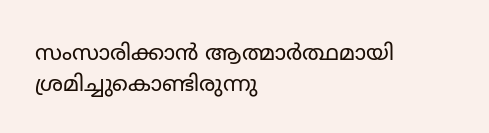സംസാരിക്കാൻ ആത്മാർത്ഥമായി ശ്രമിച്ചുകൊണ്ടിരുന്നു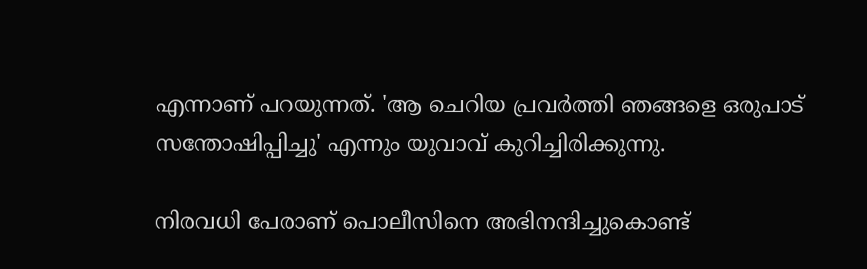എന്നാണ് പറയുന്നത്. 'ആ ചെറിയ പ്രവർത്തി ഞങ്ങളെ ഒരുപാട് സന്തോഷിപ്പിച്ചു' എന്നും യുവാവ് കുറിച്ചിരിക്കുന്നു.

നിരവധി പേരാണ് പൊലീസിനെ അഭിനന്ദിച്ചുകൊണ്ട്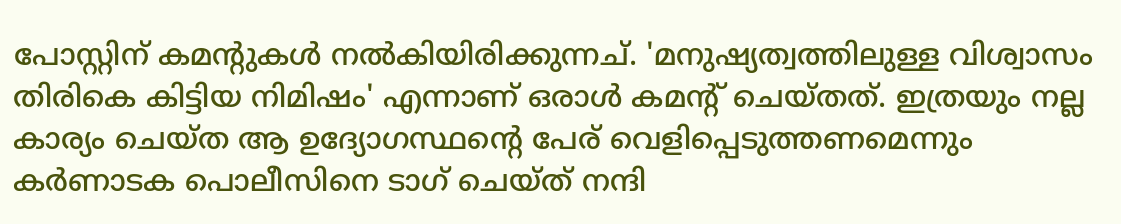പോസ്റ്റിന് കമന്റുകൾ നൽകിയിരിക്കുന്നച്. 'മനുഷ്യത്വത്തിലുള്ള വിശ്വാസം തിരികെ കിട്ടിയ നിമിഷം' എന്നാണ് ഒരാൾ കമന്റ് ചെയ്തത്. ഇത്രയും നല്ല കാര്യം ചെയ്ത ആ ഉദ്യോഗസ്ഥന്റെ പേര് വെളിപ്പെടുത്തണമെന്നും കർണാടക പൊലീസിനെ ടാഗ് ചെയ്ത് നന്ദി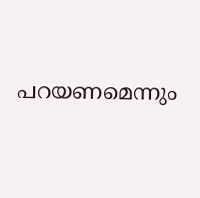പറയണമെന്നും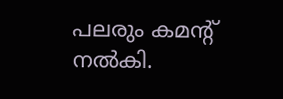പലരും കമന്റ് നൽകി.